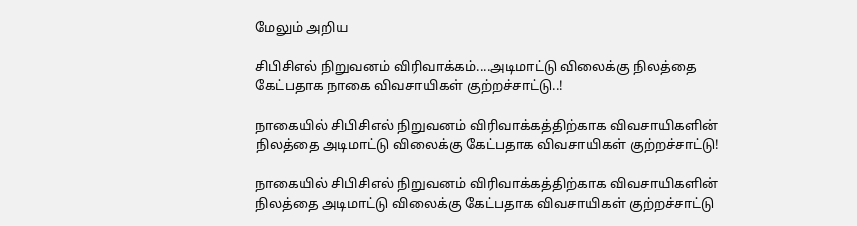மேலும் அறிய

சிபிசிஎல் நிறுவனம் விரிவாக்கம்....அடிமாட்டு விலைக்கு நிலத்தை கேட்பதாக நாகை விவசாயிகள் குற்றச்சாட்டு..!

நாகையில் சிபிசிஎல் நிறுவனம் விரிவாக்கத்திற்காக விவசாயிகளின் நிலத்தை அடிமாட்டு விலைக்கு கேட்பதாக விவசாயிகள் குற்றச்சாட்டு!

நாகையில் சிபிசிஎல் நிறுவனம் விரிவாக்கத்திற்காக விவசாயிகளின் நிலத்தை அடிமாட்டு விலைக்கு கேட்பதாக விவசாயிகள் குற்றச்சாட்டு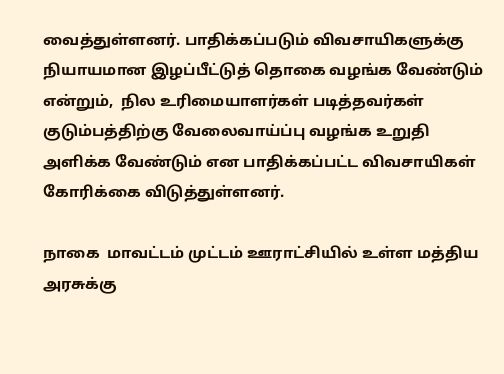வைத்துள்ளனர். பாதிக்கப்படும் விவசாயிகளுக்கு நியாயமான இழப்பீட்டுத் தொகை வழங்க வேண்டும் என்றும்,  நில உரிமையாளர்கள் படித்தவர்கள் குடும்பத்திற்கு வேலைவாய்ப்பு வழங்க உறுதி அளிக்க வேண்டும் என பாதிக்கப்பட்ட விவசாயிகள் கோரிக்கை விடுத்துள்ளனர்.

நாகை  மாவட்டம் முட்டம் ஊராட்சியில் உள்ள மத்திய அரசுக்கு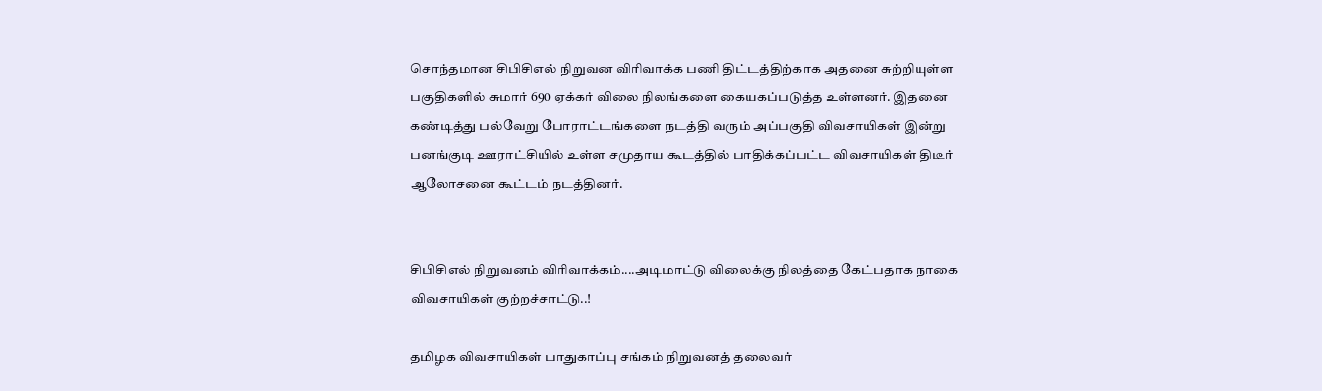சொந்தமான சிபிசிஎல் நிறுவன விரிவாக்க பணி திட்டத்திற்காக அதனை சுற்றியுள்ள பகுதிகளில் சுமார் 690 ஏக்கர் விலை நிலங்களை கையகப்படுத்த உள்ளனர். இதனை கண்டித்து பல்வேறு போராட்டங்களை நடத்தி வரும் அப்பகுதி விவசாயிகள் இன்று பனங்குடி ஊராட்சியில் உள்ள சமுதாய கூடத்தில் பாதிக்கப்பட்ட விவசாயிகள் திடீர் ஆலோசனை கூட்டம் நடத்தினர்.


சிபிசிஎல் நிறுவனம் விரிவாக்கம்....அடிமாட்டு விலைக்கு நிலத்தை கேட்பதாக நாகை விவசாயிகள் குற்றச்சாட்டு..!

தமிழக விவசாயிகள் பாதுகாப்பு சங்கம் நிறுவனத் தலைவர்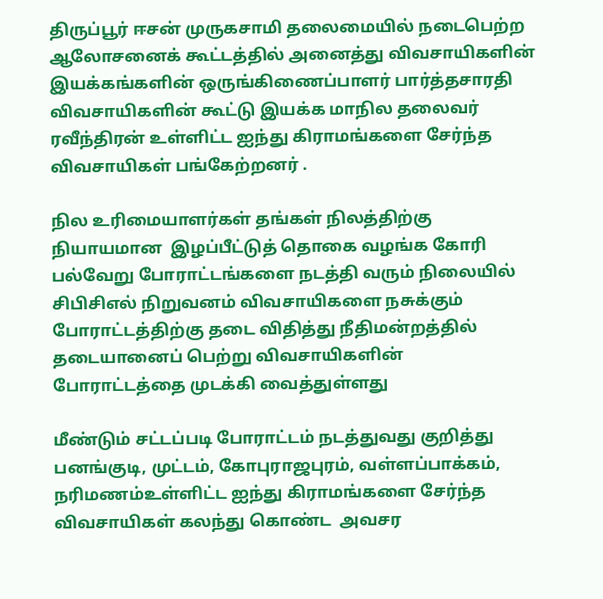திருப்பூர் ஈசன் முருகசாமி தலைமையில் நடைபெற்ற ஆலோசனைக் கூட்டத்தில் அனைத்து விவசாயிகளின் இயக்கங்களின் ஒருங்கிணைப்பாளர் பார்த்தசாரதி விவசாயிகளின் கூட்டு இயக்க மாநில தலைவர் ரவீந்திரன் உள்ளிட்ட ஐந்து கிராமங்களை சேர்ந்த விவசாயிகள் பங்கேற்றனர் .

நில உரிமையாளர்கள் தங்கள் நிலத்திற்கு நியாயமான  இழப்பீட்டுத் தொகை வழங்க கோரி பல்வேறு போராட்டங்களை நடத்தி வரும் நிலையில் சிபிசிஎல் நிறுவனம் விவசாயிகளை நசுக்கும்  போராட்டத்திற்கு தடை விதித்து நீதிமன்றத்தில் தடையானைப் பெற்று விவசாயிகளின் போராட்டத்தை முடக்கி வைத்துள்ளது

மீண்டும் சட்டப்படி போராட்டம் நடத்துவது குறித்து பனங்குடி, முட்டம், கோபுராஜபுரம், வள்ளப்பாக்கம், நரிமணம்உள்ளிட்ட ஐந்து கிராமங்களை சேர்ந்த விவசாயிகள் கலந்து கொண்ட  அவசர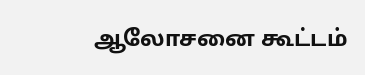ஆலோசனை கூட்டம்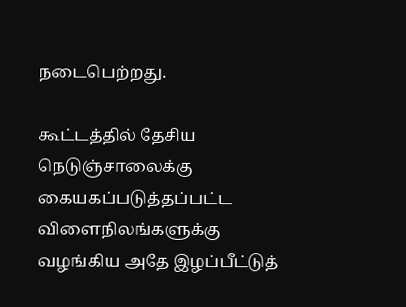நடைபெற்றது.

கூட்டத்தில் தேசிய நெடுஞ்சாலைக்கு கையகப்படுத்தப்பட்ட விளைநிலங்களுக்கு வழங்கிய அதே இழப்பீட்டுத்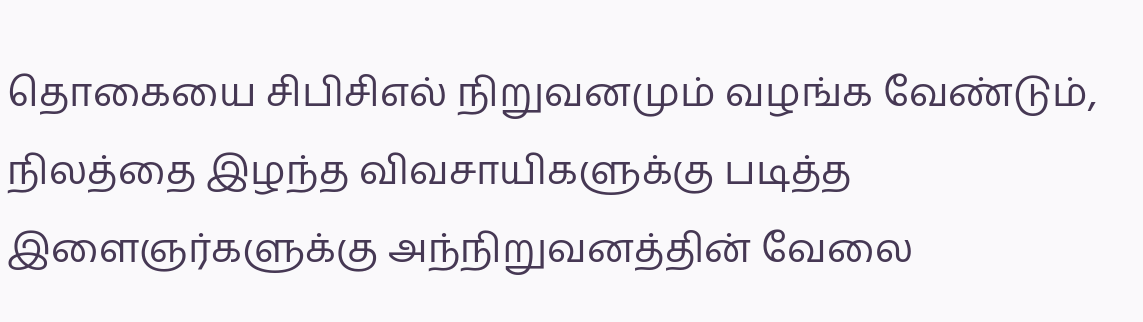தொகையை சிபிசிஎல் நிறுவனமும் வழங்க வேண்டும், நிலத்தை இழந்த விவசாயிகளுக்கு படித்த இளைஞர்களுக்கு அந்நிறுவனத்தின் வேலை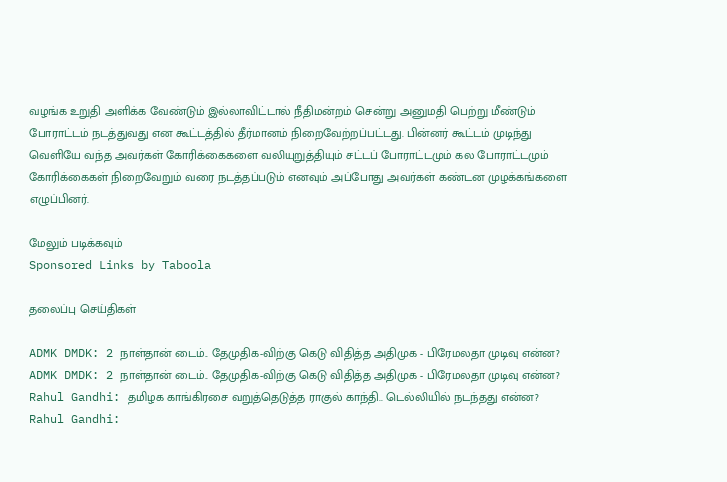வழங்க உறுதி அளிக்க வேண்டும் இல்லாவிட்டால் நீதிமன்றம் சென்று அனுமதி பெற்று மீண்டும் போராட்டம் நடத்துவது என கூட்டத்தில் தீர்மானம் நிறைவேற்றப்பட்டது. பின்னர் கூட்டம் முடிந்து வெளியே வந்த அவர்கள் கோரிக்கைகளை வலியுறுத்தியும் சட்டப் போராட்டமும் கல போராட்டமும் கோரிக்கைகள் நிறைவேறும் வரை நடத்தப்படும் எனவும் அப்போது அவர்கள் கண்டன முழக்கங்களை எழுப்பினர்.

மேலும் படிக்கவும்
Sponsored Links by Taboola

தலைப்பு செய்திகள்

ADMK DMDK: 2 நாள்தான் டைம்.. தேமுதிக-விற்கு கெடு விதித்த அதிமுக - பிரேமலதா முடிவு என்ன?
ADMK DMDK: 2 நாள்தான் டைம்.. தேமுதிக-விற்கு கெடு விதித்த அதிமுக - பிரேமலதா முடிவு என்ன?
Rahul Gandhi: தமிழக காங்கிரசை வறுத்தெடுத்த ராகுல் காந்தி.. டெல்லியில் நடந்தது என்ன?
Rahul Gandhi: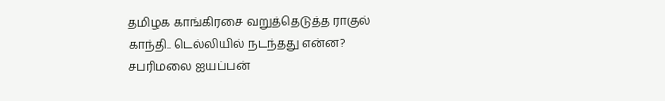தமிழக காங்கிரசை வறுத்தெடுத்த ராகுல் காந்தி.. டெல்லியில் நடந்தது என்ன?
சபரிமலை ஐயப்பன்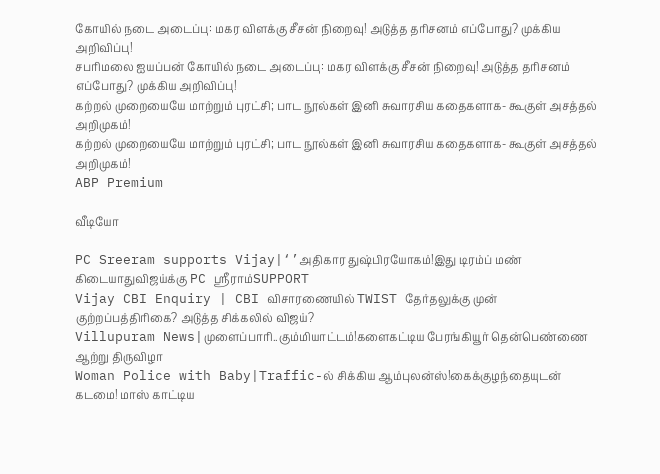கோயில் நடை அடைப்பு: மகர விளக்கு சீசன் நிறைவு! அடுத்த தரிசனம் எப்போது? முக்கிய அறிவிப்பு!
சபரிமலை ஐயப்பன் கோயில் நடை அடைப்பு: மகர விளக்கு சீசன் நிறைவு! அடுத்த தரிசனம் எப்போது? முக்கிய அறிவிப்பு!
கற்றல் முறையையே மாற்றும் புரட்சி; பாட நூல்கள் இனி சுவாரசிய கதைகளாக- கூகுள் அசத்தல் அறிமுகம்!
கற்றல் முறையையே மாற்றும் புரட்சி; பாட நூல்கள் இனி சுவாரசிய கதைகளாக- கூகுள் அசத்தல் அறிமுகம்!
ABP Premium

வீடியோ

PC Sreeram supports Vijay|‘’அதிகார துஷ்பிரயோகம்!இது டிரம்ப் மண் கிடையாதுவிஜய்க்கு PC ஸ்ரீராம்SUPPORT
Vijay CBI Enquiry | CBI விசாரணையில் TWIST தேர்தலுக்கு முன் குற்றப்பத்திரிகை? அடுத்த சிக்கலில் விஜய்?
Villupuram News|முளைப்பாரி..கும்மியாட்டம்!களைகட்டிய பேரங்கியூர் தென்பெண்ணை ஆற்று திருவிழா
Woman Police with Baby|Traffic-ல் சிக்கிய ஆம்புலன்ஸ்!கைக்குழந்தையுடன் கடமை! மாஸ் காட்டிய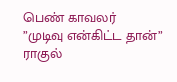பெண் காவலர்
”முடிவு என்கிட்ட தான்” ராகுல்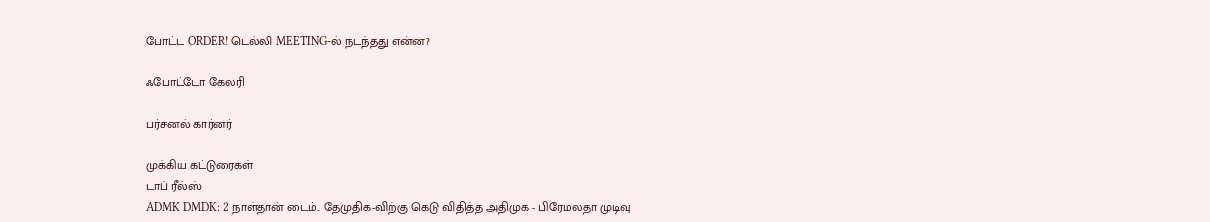போட்ட ORDER! டெல்லி MEETING-ல் நடந்தது என்ன?

ஃபோட்டோ கேலரி

பர்சனல் கார்னர்

முக்கிய கட்டுரைகள்
டாப் ரீல்ஸ்
ADMK DMDK: 2 நாள்தான் டைம்.. தேமுதிக-விற்கு கெடு விதித்த அதிமுக - பிரேமலதா முடிவு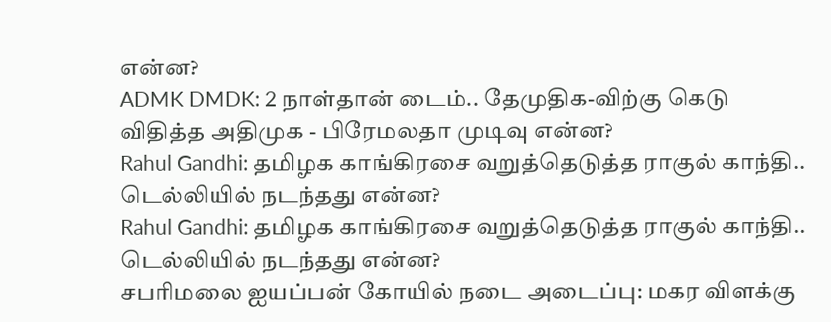என்ன?
ADMK DMDK: 2 நாள்தான் டைம்.. தேமுதிக-விற்கு கெடு விதித்த அதிமுக - பிரேமலதா முடிவு என்ன?
Rahul Gandhi: தமிழக காங்கிரசை வறுத்தெடுத்த ராகுல் காந்தி.. டெல்லியில் நடந்தது என்ன?
Rahul Gandhi: தமிழக காங்கிரசை வறுத்தெடுத்த ராகுல் காந்தி.. டெல்லியில் நடந்தது என்ன?
சபரிமலை ஐயப்பன் கோயில் நடை அடைப்பு: மகர விளக்கு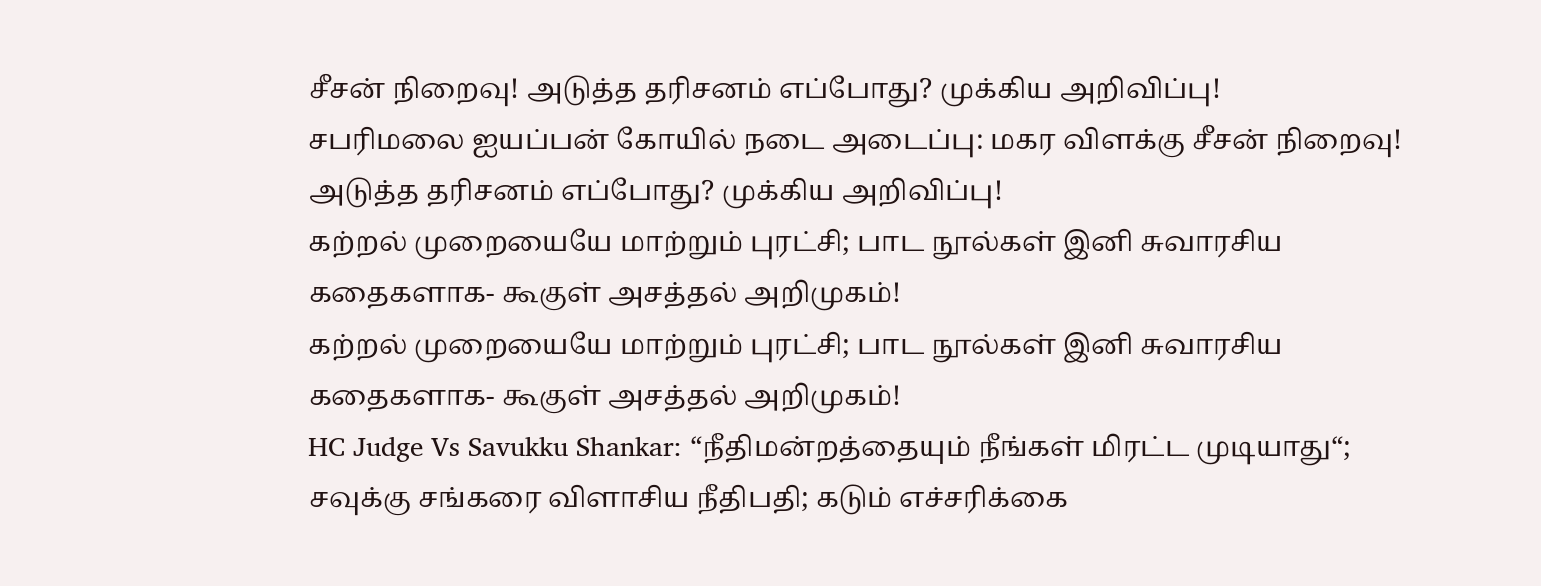சீசன் நிறைவு! அடுத்த தரிசனம் எப்போது? முக்கிய அறிவிப்பு!
சபரிமலை ஐயப்பன் கோயில் நடை அடைப்பு: மகர விளக்கு சீசன் நிறைவு! அடுத்த தரிசனம் எப்போது? முக்கிய அறிவிப்பு!
கற்றல் முறையையே மாற்றும் புரட்சி; பாட நூல்கள் இனி சுவாரசிய கதைகளாக- கூகுள் அசத்தல் அறிமுகம்!
கற்றல் முறையையே மாற்றும் புரட்சி; பாட நூல்கள் இனி சுவாரசிய கதைகளாக- கூகுள் அசத்தல் அறிமுகம்!
HC Judge Vs Savukku Shankar: “நீதிமன்றத்தையும் நீங்கள் மிரட்ட முடியாது“; சவுக்கு சங்கரை விளாசிய நீதிபதி; கடும் எச்சரிக்கை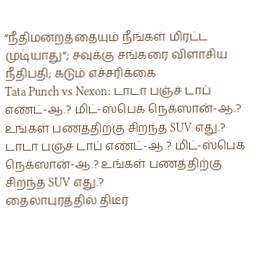“நீதிமன்றத்தையும் நீங்கள் மிரட்ட முடியாது“; சவுக்கு சங்கரை விளாசிய நீதிபதி; கடும் எச்சரிக்கை
Tata Punch vs Nexon: டாடா பஞ்ச் டாப் எண்ட்-ஆ.? மிட்-ஸ்பெக் நெக்ஸான்-ஆ.? உங்கள் பணத்திற்கு சிறந்த SUV எது.?
டாடா பஞ்ச் டாப் எண்ட்-ஆ.? மிட்-ஸ்பெக் நெக்ஸான்-ஆ.? உங்கள் பணத்திற்கு சிறந்த SUV எது.?
தைலாபுரத்தில் திடீர்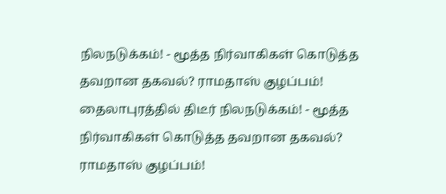நிலநடுக்கம்! - மூத்த நிர்வாகிகள் கொடுத்த தவறான தகவல்? ராமதாஸ் குழப்பம்!
தைலாபுரத்தில் திடீர் நிலநடுக்கம்! - மூத்த நிர்வாகிகள் கொடுத்த தவறான தகவல்? ராமதாஸ் குழப்பம்!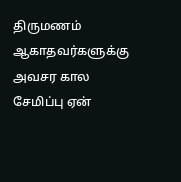திருமணம் ஆகாதவர்களுக்கு அவசர கால சேமிப்பு ஏன்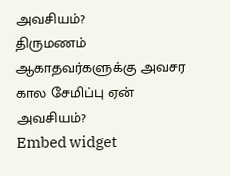அவசியம்?
திருமணம் ஆகாதவர்களுக்கு அவசர கால சேமிப்பு ஏன் அவசியம்?
Embed widget